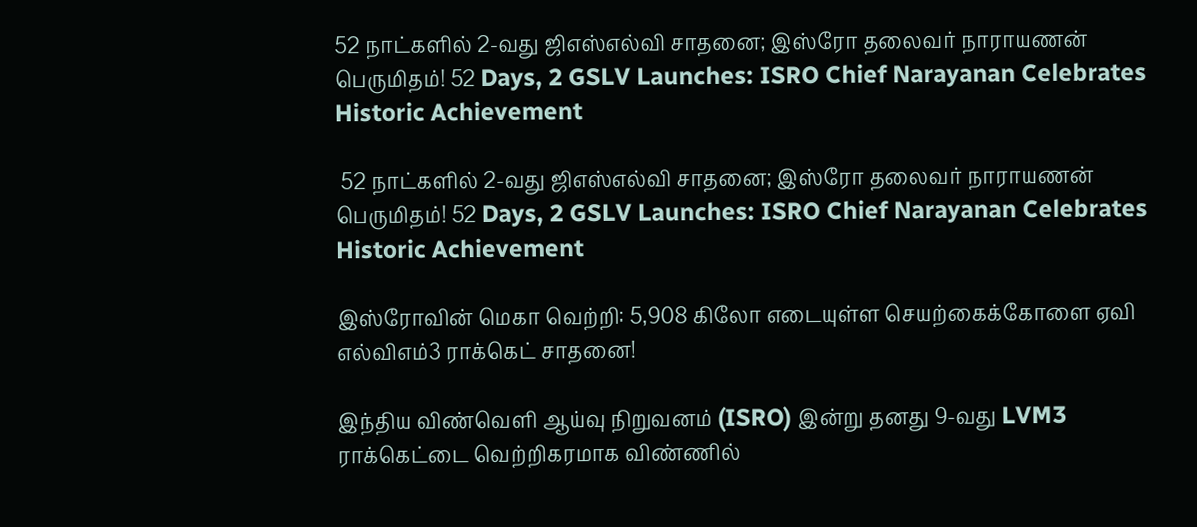52 நாட்களில் 2-வது ஜிஎஸ்எல்வி சாதனை; இஸ்ரோ தலைவர் நாராயணன் பெருமிதம்! 52 Days, 2 GSLV Launches: ISRO Chief Narayanan Celebrates Historic Achievement

 52 நாட்களில் 2-வது ஜிஎஸ்எல்வி சாதனை; இஸ்ரோ தலைவர் நாராயணன் பெருமிதம்! 52 Days, 2 GSLV Launches: ISRO Chief Narayanan Celebrates Historic Achievement

இஸ்ரோவின் மெகா வெற்றி: 5,908 கிலோ எடையுள்ள செயற்கைக்கோளை ஏவி எல்விஎம்3 ராக்கெட் சாதனை!

இந்திய விண்வெளி ஆய்வு நிறுவனம் (ISRO) இன்று தனது 9-வது LVM3 ராக்கெட்டை வெற்றிகரமாக விண்ணில்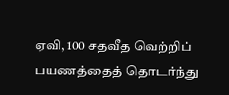ஏவி, 100 சதவீத வெற்றிப் பயணத்தைத் தொடர்ந்து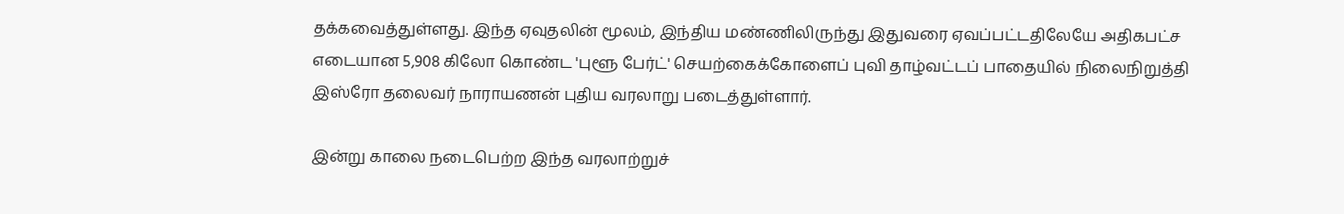தக்கவைத்துள்ளது. இந்த ஏவுதலின் மூலம், இந்திய மண்ணிலிருந்து இதுவரை ஏவப்பட்டதிலேயே அதிகபட்ச எடையான 5,908 கிலோ கொண்ட 'புளூ பேர்ட்' செயற்கைக்கோளைப் புவி தாழ்வட்டப் பாதையில் நிலைநிறுத்தி இஸ்ரோ தலைவர் நாராயணன் புதிய வரலாறு படைத்துள்ளார்.

இன்று காலை நடைபெற்ற இந்த வரலாற்றுச்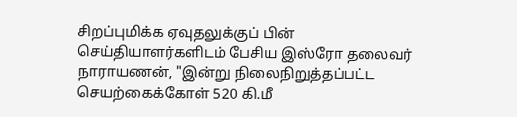சிறப்புமிக்க ஏவுதலுக்குப் பின் செய்தியாளர்களிடம் பேசிய இஸ்ரோ தலைவர் நாராயணன், "இன்று நிலைநிறுத்தப்பட்ட செயற்கைக்கோள் 520 கி.மீ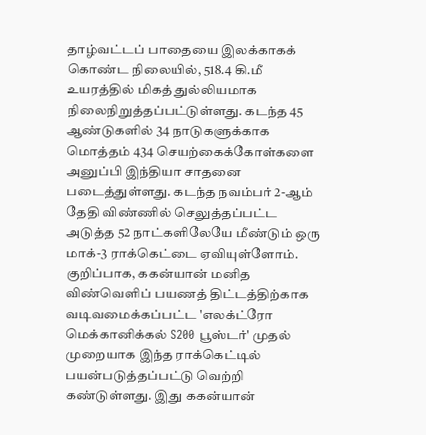தாழ்வட்டப் பாதையை இலக்காகக் கொண்ட நிலையில், 518.4 கி.மீ உயரத்தில் மிகத் துல்லியமாக நிலைநிறுத்தப்பட்டுள்ளது. கடந்த 45 ஆண்டுகளில் 34 நாடுகளுக்காக மொத்தம் 434 செயற்கைக்கோள்களை அனுப்பி இந்தியா சாதனை படைத்துள்ளது. கடந்த நவம்பர் 2-ஆம் தேதி விண்ணில் செலுத்தப்பட்ட அடுத்த 52 நாட்களிலேயே மீண்டும் ஒரு மாக்-3 ராக்கெட்டை ஏவியுள்ளோம். குறிப்பாக, ககன்யான் மனித விண்வெளிப் பயணத் திட்டத்திற்காக வடிவமைக்கப்பட்ட 'எலக்ட்ரோ மெக்கானிக்கல் S200 பூஸ்டர்' முதல் முறையாக இந்த ராக்கெட்டில் பயன்படுத்தப்பட்டு வெற்றி கண்டுள்ளது. இது ககன்யான்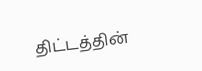திட்டத்தின்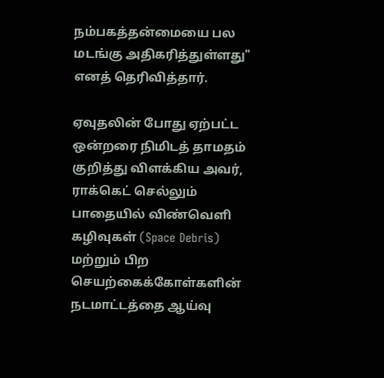நம்பகத்தன்மையை பல மடங்கு அதிகரித்துள்ளது" எனத் தெரிவித்தார்.

ஏவுதலின் போது ஏற்பட்ட ஒன்றரை நிமிடத் தாமதம் குறித்து விளக்கிய அவர், ராக்கெட் செல்லும் பாதையில் விண்வெளி கழிவுகள் (Space Debris) மற்றும் பிற செயற்கைக்கோள்களின் நடமாட்டத்தை ஆய்வு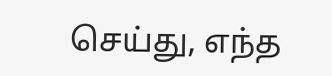செய்து, எந்த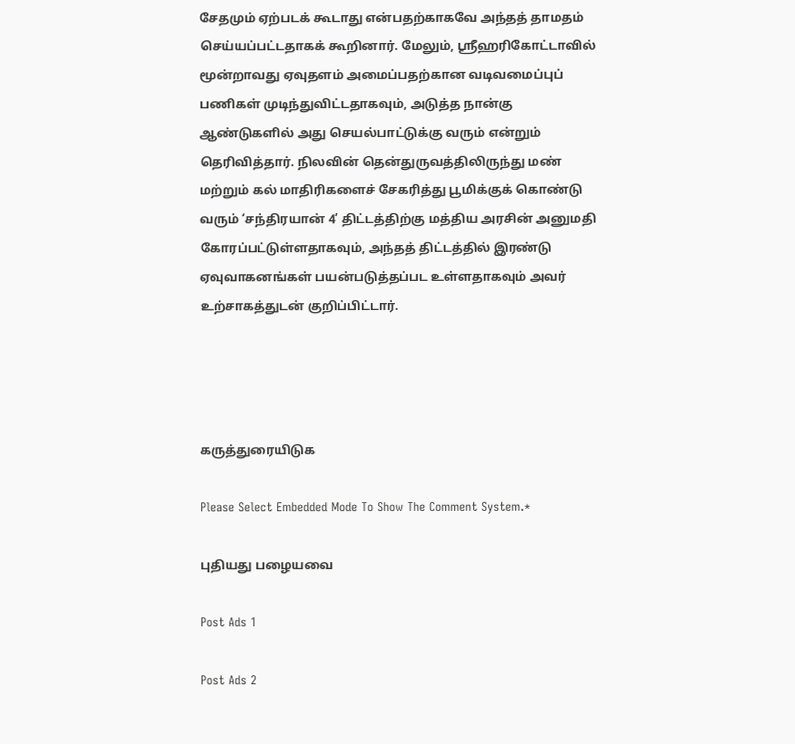சேதமும் ஏற்படக் கூடாது என்பதற்காகவே அந்தத் தாமதம் செய்யப்பட்டதாகக் கூறினார். மேலும், ஸ்ரீஹரிகோட்டாவில் மூன்றாவது ஏவுதளம் அமைப்பதற்கான வடிவமைப்புப் பணிகள் முடிந்துவிட்டதாகவும், அடுத்த நான்கு ஆண்டுகளில் அது செயல்பாட்டுக்கு வரும் என்றும் தெரிவித்தார். நிலவின் தென்துருவத்திலிருந்து மண் மற்றும் கல் மாதிரிகளைச் சேகரித்து பூமிக்குக் கொண்டு வரும் ‘சந்திரயான் 4’ திட்டத்திற்கு மத்திய அரசின் அனுமதி கோரப்பட்டுள்ளதாகவும், அந்தத் திட்டத்தில் இரண்டு ஏவுவாகனங்கள் பயன்படுத்தப்பட உள்ளதாகவும் அவர் உற்சாகத்துடன் குறிப்பிட்டார்.




கருத்துரையிடுக

Please Select Embedded Mode To Show The Comment System.*

புதியது பழையவை

Post Ads 1

Post Ads 2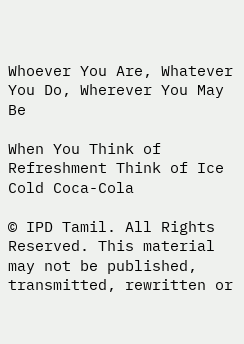Whoever You Are, Whatever You Do, Wherever You May Be

When You Think of Refreshment Think of Ice Cold Coca-Cola

© IPD Tamil. All Rights Reserved. This material may not be published, transmitted, rewritten or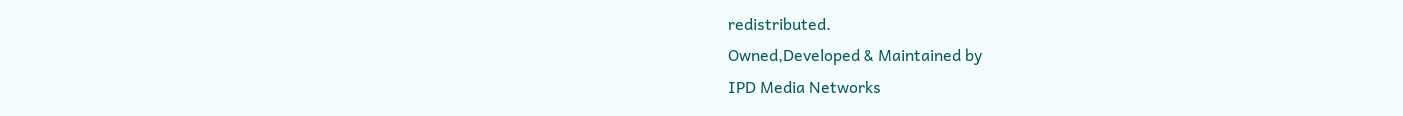redistributed.
Owned,Developed & Maintained by
IPD Media Networks